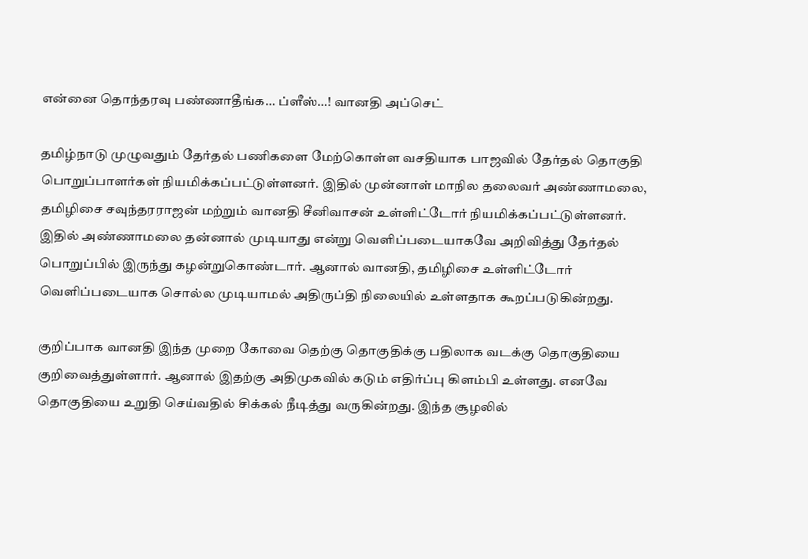என்னை தொந்தரவு பண்ணாதீங்க… ப்ளீஸ்…! வானதி அப்செட்

தமிழ்நாடு முழுவதும் தேர்தல் பணிகளை மேற்கொள்ள வசதியாக பாஜவில் தேர்தல் தொகுதி பொறுப்பாளர்கள் நியமிக்கப்பட்டுள்ளனர். இதில் முன்னாள் மாநில தலைவர் அண்ணாமலை, தமிழிசை சவுந்தரராஜன் மற்றும் வானதி சீனிவாசன் உள்ளிட்டோர் நியமிக்கப்பட்டுள்ளனர். இதில் அண்ணாமலை தன்னால் முடியாது என்று வெளிப்படையாகவே அறிவித்து தேர்தல் பொறுப்பில் இருந்து கழன்றுகொண்டார். ஆனால் வானதி, தமிழிசை உள்ளிட்டோர் வெளிப்படையாக சொல்ல முடியாமல் அதிருப்தி நிலையில் உள்ளதாக கூறப்படுகின்றது.

குறிப்பாக வானதி இந்த முறை கோவை தெற்கு தொகுதிக்கு பதிலாக வடக்கு தொகுதியை குறிவைத்துள்ளார். ஆனால் இதற்கு அதிமுகவில் கடும் எதிர்ப்பு கிளம்பி உள்ளது. எனவே தொகுதியை உறுதி செய்வதில் சிக்கல் நீடித்து வருகின்றது. இந்த சூழலில்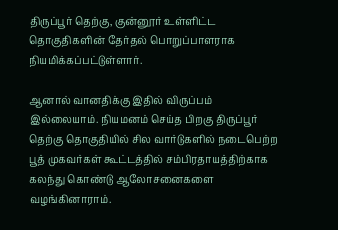திருப்பூர் தெற்கு, குன்னூர் உள்ளிட்ட தொகுதிகளின் தேர்தல் பொறுப்பாளராக நியமிக்கப்பட்டுள்ளார்.

ஆனால் வானதிக்கு இதில் விருப்பம் இல்லையாம். நியமனம் செய்த பிறகு திருப்பூர் தெற்கு தொகுதியில் சில வார்டுகளில் நடைபெற்ற பூத் முகவர்கள் கூட்டத்தில் சம்பிரதாயத்திற்காக கலந்து கொண்டு ஆலோசனைகளை வழங்கினாராம்.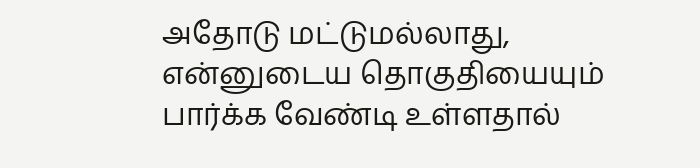அதோடு மட்டுமல்லாது, என்னுடைய தொகுதியையும் பார்க்க வேண்டி உள்ளதால்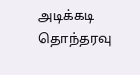அடிக்கடி தொந்தரவு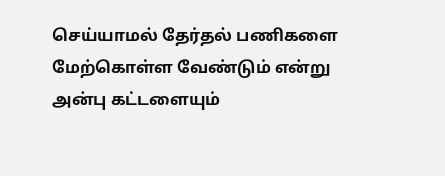செய்யாமல் தேர்தல் பணிகளை மேற்கொள்ள வேண்டும் என்று அன்பு கட்டளையும்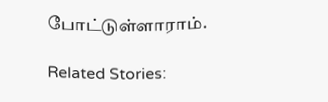போட்டுள்ளாராம்.

Related Stories: